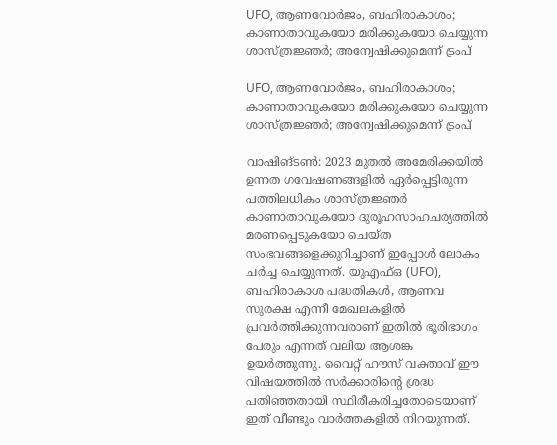UFO, ആണവോർജം, ബഹിരാകാശം; കാണാതാവുകയോ മരിക്കുകയോ ചെയ്യുന്ന ശാസ്ത്രജ്ഞർ; അന്വേഷിക്കുമെന്ന് ട്രംപ്

UFO, ആണവോർജം, ബഹിരാകാശം; കാണാതാവുകയോ മരിക്കുകയോ ചെയ്യുന്ന ശാസ്ത്രജ്ഞർ; അന്വേഷിക്കുമെന്ന് ട്രംപ്

വാഷിങ്ടൺ: 2023 മുതൽ അമേരിക്കയിൽ ഉന്നത ഗവേഷണങ്ങളിൽ ഏർപ്പെട്ടിരുന്ന പത്തിലധികം ശാസ്ത്രജ്ഞർ കാണാതാവുകയോ ദുരൂഹസാഹചര്യത്തിൽ മരണപ്പെടുകയോ ചെയ്ത സംഭവങ്ങളെക്കുറിച്ചാണ് ഇപ്പോൾ ലോകം ചർച്ച ചെയ്യുന്നത്. യുഎഫ്ഒ (UFO), ബഹിരാകാശ പദ്ധതികൾ, ആണവ സുരക്ഷ എന്നീ മേഖലകളിൽ പ്രവർത്തിക്കുന്നവരാണ് ഇതിൽ ഭൂരിഭാഗം പേരും എന്നത് വലിയ ആശങ്ക ഉയർത്തുന്നു. വൈറ്റ് ഹൗസ് വക്താവ് ഈ വിഷയത്തിൽ സർക്കാരിന്റെ ശ്രദ്ധ പതിഞ്ഞതായി സ്ഥിരീകരിച്ചതോടെയാണ് ഇത് വീണ്ടും വാർത്തകളിൽ നിറയുന്നത്.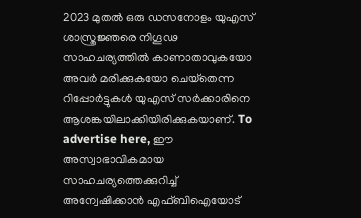2023 മുതൽ ഒരു ഡസനോളം യുഎസ് ശാസ്ത്രജ്ഞരെ നിഗൂഢ സാഹചര്യത്തിൽ കാണാതാവുകയോ അവർ മരിക്കുകയോ ചെയ്‌തെന്ന റിപ്പോർട്ടുകൾ യുഎസ് സർക്കാരിനെ ആശങ്കയിലാക്കിയിരിക്കുകയാണ്. To advertise here, ഈ അസ്വാഭാവികമായ സാഹചര്യത്തെക്കുറിച്ച് അന്വേഷിക്കാൻ എഫ്ബിഐയോട്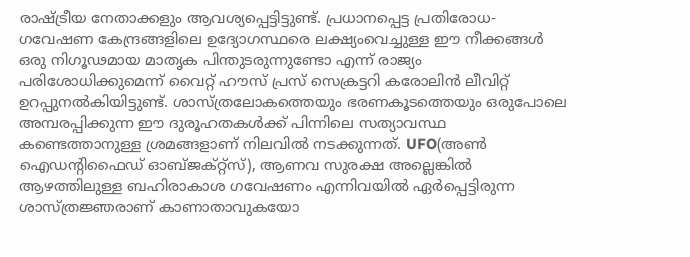രാഷ്ട്രീയ നേതാക്കളും ആവശ്യപ്പെട്ടിട്ടുണ്ട്. പ്രധാനപ്പെട്ട പ്രതിരോധ-ഗവേഷണ കേന്ദ്രങ്ങളിലെ ഉദ്യോഗസ്ഥരെ ലക്ഷ്യംവെച്ചുള്ള ഈ നീക്കങ്ങൾ ഒരു നിഗൂഢമായ മാതൃക പിന്തുടരുന്നുണ്ടോ എന്ന് രാജ്യം പരിശോധിക്കുമെന്ന് വൈറ്റ് ഹൗസ് പ്രസ് സെക്രട്ടറി കരോലിൻ ലീവിറ്റ് ഉറപ്പുനൽകിയിട്ടുണ്ട്. ശാസ്ത്രലോകത്തെയും ഭരണകൂടത്തെയും ഒരുപോലെ അമ്പരപ്പിക്കുന്ന ഈ ദുരൂഹതകൾക്ക് പിന്നിലെ സത്യാവസ്ഥ കണ്ടെത്താനുള്ള ശ്രമങ്ങളാണ് നിലവിൽ നടക്കുന്നത്. UFO(അൺ ഐഡന്റിഫൈഡ് ഓബ്ജക്റ്റ്‌സ്‌), ആണവ സുരക്ഷ അല്ലെങ്കിൽ ആഴത്തിലുള്ള ബഹിരാകാശ ഗവേഷണം എന്നിവയിൽ ഏർപ്പെട്ടിരുന്ന ശാസ്ത്രജ്ഞരാണ് കാണാതാവുകയോ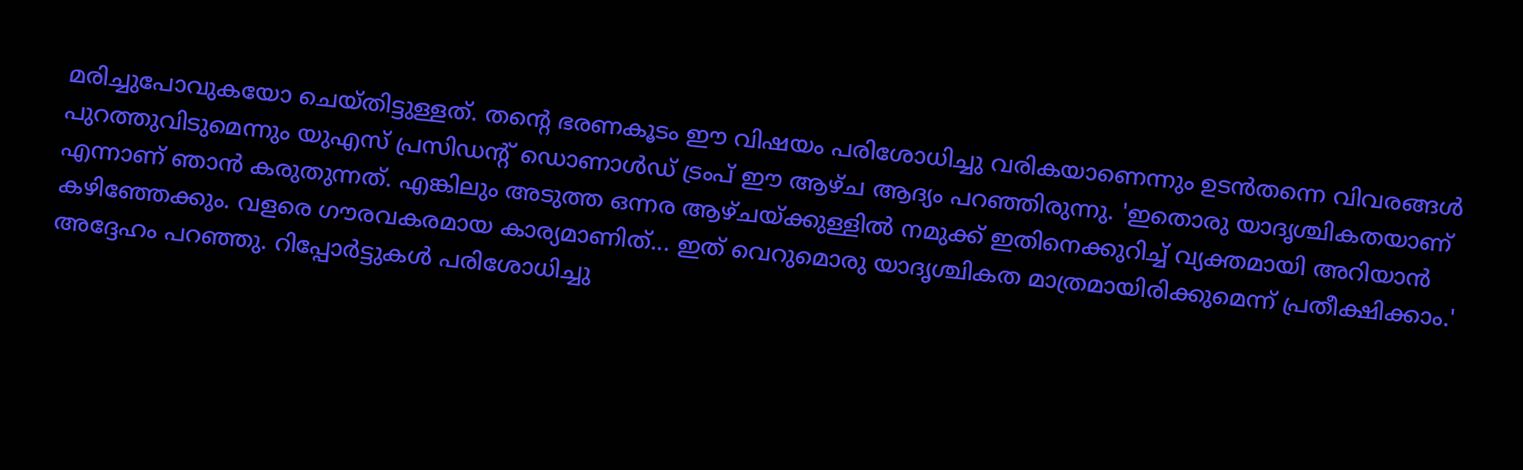മരിച്ചുപോവുകയോ ചെയ്തിട്ടുള്ളത്. തന്റെ ഭരണകൂടം ഈ വിഷയം പരിശോധിച്ചു വരികയാണെന്നും ഉടൻതന്നെ വിവരങ്ങൾ പുറത്തുവിടുമെന്നും യുഎസ് പ്രസിഡന്റ് ഡൊണാൾഡ് ട്രംപ് ഈ ആഴ്ച ആദ്യം പറഞ്ഞിരുന്നു. 'ഇതൊരു യാദൃശ്ചികതയാണ് എന്നാണ് ഞാൻ കരുതുന്നത്. എങ്കിലും അടുത്ത ഒന്നര ആഴ്ചയ്ക്കുള്ളിൽ നമുക്ക് ഇതിനെക്കുറിച്ച് വ്യക്തമായി അറിയാൻ കഴിഞ്ഞേക്കും. വളരെ ഗൗരവകരമായ കാര്യമാണിത്... ഇത് വെറുമൊരു യാദൃശ്ചികത മാത്രമായിരിക്കുമെന്ന് പ്രതീക്ഷിക്കാം.' അദ്ദേഹം പറഞ്ഞു. റിപ്പോർട്ടുകൾ പരിശോധിച്ചു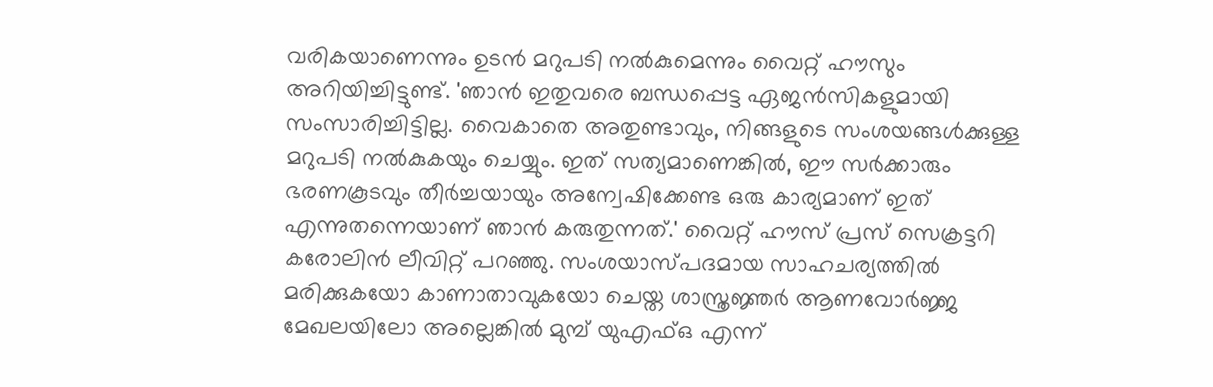വരികയാണെന്നും ഉടൻ മറുപടി നൽകുമെന്നും വൈറ്റ് ഹൗസും അറിയിച്ചിട്ടുണ്ട്. 'ഞാൻ ഇതുവരെ ബന്ധപ്പെട്ട ഏജൻസികളുമായി സംസാരിച്ചിട്ടില്ല. വൈകാതെ അതുണ്ടാവും, നിങ്ങളുടെ സംശയങ്ങൾക്കുള്ള മറുപടി നൽകുകയും ചെയ്യും. ഇത് സത്യമാണെങ്കിൽ, ഈ സർക്കാരും ഭരണകൂടവും തീർച്ചയായും അന്വേഷിക്കേണ്ട ഒരു കാര്യമാണ് ഇത് എന്നുതന്നെയാണ് ഞാൻ കരുതുന്നത്.' വൈറ്റ് ഹൗസ് പ്രസ് സെക്രട്ടറി കരോലിൻ ലീവിറ്റ് പറഞ്ഞു. സംശയാസ്പദമായ സാഹചര്യത്തിൽ മരിക്കുകയോ കാണാതാവുകയോ ചെയ്ത ശാസ്ത്രജ്ഞർ ആണവോർജ്ജ മേഖലയിലോ അല്ലെങ്കിൽ മുമ്പ് യുഎഫ്ഒ എന്ന്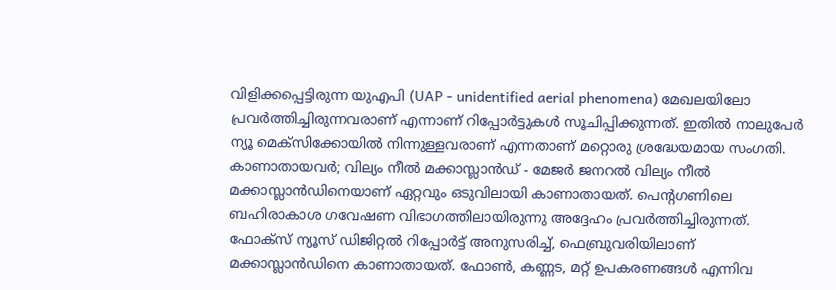വിളിക്കപ്പെട്ടിരുന്ന യുഎപി (UAP - unidentified aerial phenomena) മേഖലയിലോ പ്രവർത്തിച്ചിരുന്നവരാണ് എന്നാണ് റിപ്പോർട്ടുകൾ സൂചിപ്പിക്കുന്നത്. ഇതിൽ നാലുപേർ ന്യൂ മെക്‌സിക്കോയിൽ നിന്നുള്ളവരാണ് എന്നതാണ് മറ്റൊരു ശ്രദ്ധേയമായ സംഗതി. കാണാതായവർ; വില്യം നീൽ മക്കാസ്ലാൻഡ് - മേജർ ജനറൽ വില്യം നീൽ മക്കാസ്ലാൻഡിനെയാണ് ഏറ്റവും ഒടുവിലായി കാണാതായത്. പെന്റഗണിലെ ബഹിരാകാശ ഗവേഷണ വിഭാഗത്തിലായിരുന്നു അദ്ദേഹം പ്രവർത്തിച്ചിരുന്നത്. ഫോക്‌സ് ന്യൂസ് ഡിജിറ്റൽ റിപ്പോർട്ട് അനുസരിച്ച്, ഫെബ്രുവരിയിലാണ് മക്കാസ്ലാൻഡിനെ കാണാതായത്. ഫോൺ, കണ്ണട, മറ്റ് ഉപകരണങ്ങൾ എന്നിവ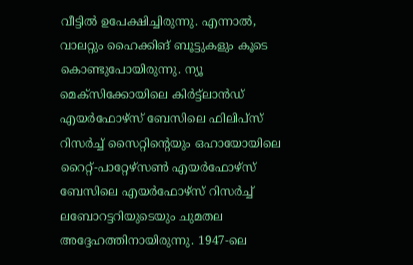വീട്ടിൽ ഉപേക്ഷിച്ചിരുന്നു. എന്നാൽ, വാലറ്റും ഹൈക്കിങ് ബൂട്ടുകളും കൂടെ കൊണ്ടുപോയിരുന്നു. ന്യൂ മെക്‌സിക്കോയിലെ കിർട്ട്ലാൻഡ് എയർഫോഴ്സ് ബേസിലെ ഫിലിപ്‌സ് റിസർച്ച് സൈറ്റിന്റെയും ഒഹായോയിലെ റൈറ്റ്-പാറ്റേഴ്സൺ എയർഫോഴ്സ് ബേസിലെ എയർഫോഴ്സ് റിസർച്ച് ലബോറട്ടറിയുടെയും ചുമതല അദ്ദേഹത്തിനായിരുന്നു. 1947-ലെ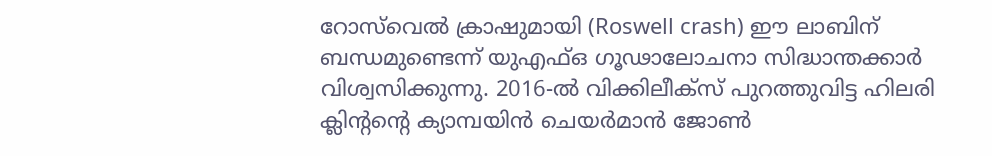റോസ്‌വെൽ ക്രാഷുമായി (Roswell crash) ഈ ലാബിന് ബന്ധമുണ്ടെന്ന് യുഎഫ്ഒ ഗൂഢാലോചനാ സിദ്ധാന്തക്കാർ വിശ്വസിക്കുന്നു. 2016-ൽ വിക്കിലീക്‌സ് പുറത്തുവിട്ട ഹിലരി ക്ലിന്റന്റെ ക്യാമ്പയിൻ ചെയർമാൻ ജോൺ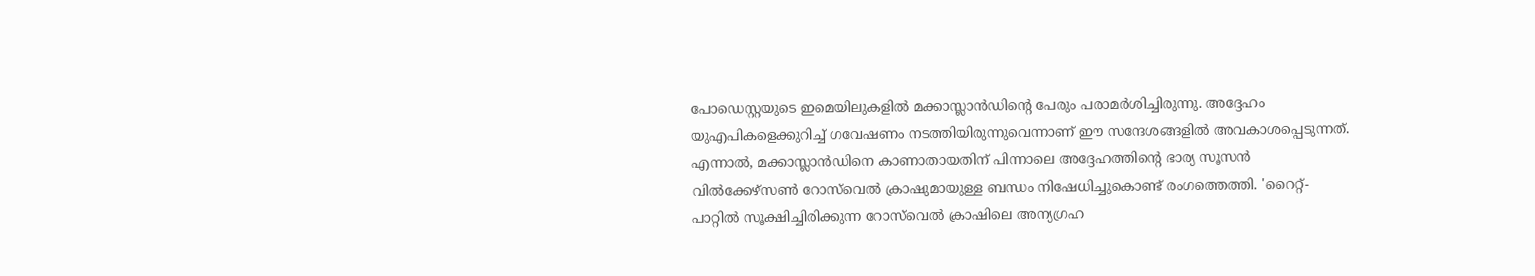പോഡെസ്റ്റയുടെ ഇമെയിലുകളിൽ മക്കാസ്ലാൻഡിന്റെ പേരും പരാമർശിച്ചിരുന്നു. അദ്ദേഹം യുഎപികളെക്കുറിച്ച് ഗവേഷണം നടത്തിയിരുന്നുവെന്നാണ് ഈ സന്ദേശങ്ങളിൽ അവകാശപ്പെടുന്നത്. എന്നാൽ, മക്കാസ്ലാൻഡിനെ കാണാതായതിന് പിന്നാലെ അദ്ദേഹത്തിന്റെ ഭാര്യ സൂസൻ വിൽക്കേഴ്‌സൺ റോസ്‌വെൽ ക്രാഷുമായുള്ള ബന്ധം നിഷേധിച്ചുകൊണ്ട് രംഗത്തെത്തി. 'റൈറ്റ്-പാറ്റിൽ സൂക്ഷിച്ചിരിക്കുന്ന റോസ്‌വെൽ ക്രാഷിലെ അന്യഗ്രഹ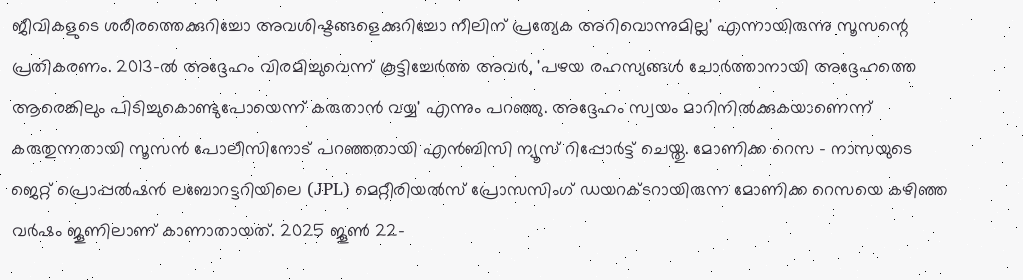ജീവികളുടെ ശരീരത്തെക്കുറിച്ചോ അവശിഷ്ടങ്ങളെക്കുറിച്ചോ നീലിന് പ്രത്യേക അറിവൊന്നുമില്ല' എന്നായിരുന്നു സൂസന്റെ പ്രതികരണം. 2013-ൽ അദ്ദേഹം വിരമിച്ചുവെന്ന് കൂട്ടിച്ചേർത്ത അവർ, 'പഴയ രഹസ്യങ്ങൾ ചോർത്താനായി അദ്ദേഹത്തെ ആരെങ്കിലും പിടിച്ചുകൊണ്ടുപോയെന്ന് കരുതാൻ വയ്യ' എന്നും പറഞ്ഞു. അദ്ദേഹം സ്വയം മാറിനിൽക്കുകയാണെന്ന് കരുതുന്നതായി സൂസൻ പോലീസിനോട് പറഞ്ഞതായി എൻബിസി ന്യൂസ് റിപ്പോർട്ട് ചെയ്തു. മോണിക്ക റെസ - നാസയുടെ ജെറ്റ് പ്രൊപ്പൽഷൻ ലബോറട്ടറിയിലെ (JPL) മെറ്റീരിയൽസ് പ്രോസസിംഗ് ഡയറക്ടറായിരുന്ന മോണിക്ക റെസയെ കഴിഞ്ഞ വർഷം ജൂണിലാണ് കാണാതായത്. 2025 ജൂൺ 22-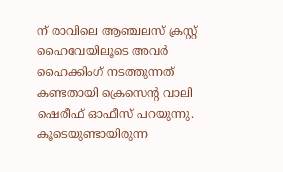ന് രാവിലെ ആഞ്ചലസ് ക്രസ്റ്റ് ഹൈവേയിലൂടെ അവർ ഹൈക്കിംഗ് നടത്തുന്നത് കണ്ടതായി ക്രെസെന്റ വാലി ഷെരീഫ് ഓഫീസ് പറയുന്നു. കൂടെയുണ്ടായിരുന്ന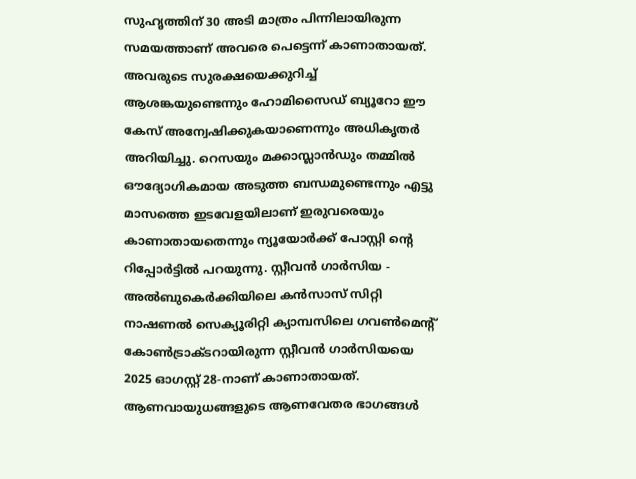സുഹൃത്തിന് 30 അടി മാത്രം പിന്നിലായിരുന്ന സമയത്താണ് അവരെ പെട്ടെന്ന് കാണാതായത്. അവരുടെ സുരക്ഷയെക്കുറിച്ച് ആശങ്കയുണ്ടെന്നും ഹോമിസൈഡ് ബ്യൂറോ ഈ കേസ് അന്വേഷിക്കുകയാണെന്നും അധികൃതർ അറിയിച്ചു. റെസയും മക്കാസ്ലാൻഡും തമ്മിൽ ഔദ്യോഗികമായ അടുത്ത ബന്ധമുണ്ടെന്നും എട്ടു മാസത്തെ ഇടവേളയിലാണ് ഇരുവരെയും കാണാതായതെന്നും ന്യൂയോർക്ക് പോസ്റ്റി ന്റെ റിപ്പോർട്ടിൽ പറയുന്നു. സ്റ്റീവൻ ഗാർസിയ - അൽബുകെർക്കിയിലെ കൻസാസ് സിറ്റി നാഷണൽ സെക്യൂരിറ്റി ക്യാമ്പസിലെ ഗവൺമെന്റ് കോൺട്രാക്ടറായിരുന്ന സ്റ്റീവൻ ഗാർസിയയെ 2025 ഓഗസ്റ്റ് 28-നാണ് കാണാതായത്. ആണവായുധങ്ങളുടെ ആണവേതര ഭാഗങ്ങൾ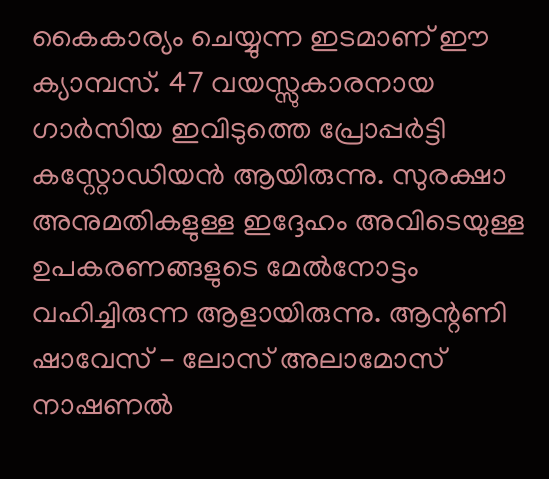കൈകാര്യം ചെയ്യുന്ന ഇടമാണ് ഈ ക്യാമ്പസ്. 47 വയസ്സുകാരനായ ഗാർസിയ ഇവിടുത്തെ പ്രോപ്പർട്ടി കസ്റ്റോഡിയൻ ആയിരുന്നു. സുരക്ഷാ അനുമതികളുള്ള ഇദ്ദേഹം അവിടെയുള്ള ഉപകരണങ്ങളുടെ മേൽനോട്ടം വഹിച്ചിരുന്ന ആളായിരുന്നു. ആന്റണി ഷാവേസ് - ലോസ് അലാമോസ് നാഷണൽ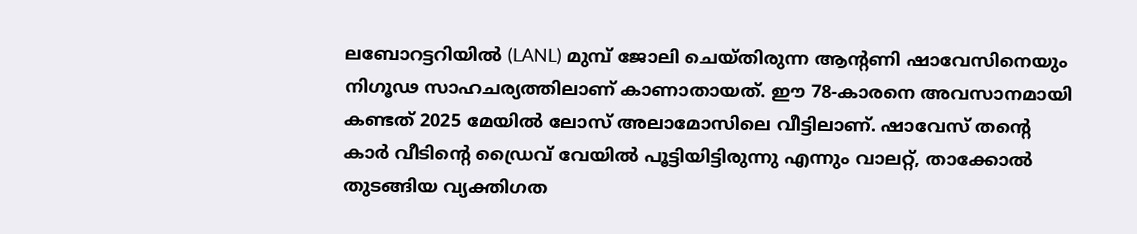ലബോറട്ടറിയിൽ (LANL) മുമ്പ് ജോലി ചെയ്തിരുന്ന ആന്റണി ഷാവേസിനെയും നിഗൂഢ സാഹചര്യത്തിലാണ് കാണാതായത്. ഈ 78-കാരനെ അവസാനമായി കണ്ടത് 2025 മേയിൽ ലോസ് അലാമോസിലെ വീട്ടിലാണ്. ഷാവേസ് തന്റെ കാർ വീടിന്റെ ഡ്രൈവ് വേയിൽ പൂട്ടിയിട്ടിരുന്നു എന്നും വാലറ്റ്, താക്കോൽ തുടങ്ങിയ വ്യക്തിഗത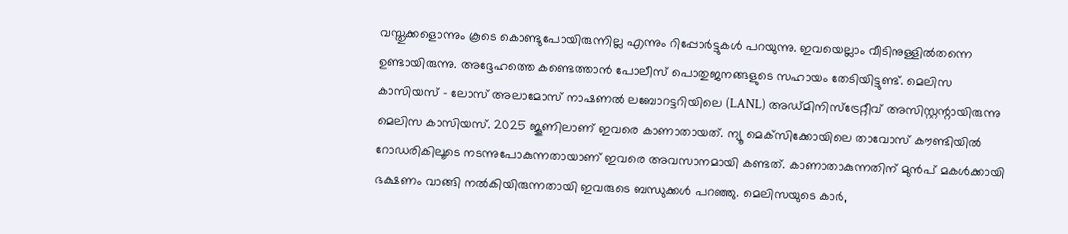വസ്തുക്കളൊന്നും കൂടെ കൊണ്ടുപോയിരുന്നില്ല എന്നും റിപ്പോർട്ടുകൾ പറയുന്നു. ഇവയെല്ലാം വീടിനുള്ളിൽതന്നെ ഉണ്ടായിരുന്നു. അദ്ദേഹത്തെ കണ്ടെത്താൻ പോലീസ് പൊതുജനങ്ങളുടെ സഹായം തേടിയിട്ടുണ്ട്. മെലിസ കാസിയസ് - ലോസ് അലാമോസ് നാഷണൽ ലബോറട്ടറിയിലെ (LANL) അഡ്മിനിസ്‌ട്രേറ്റീവ് അസിസ്റ്റന്റായിരുന്നു മെലിസ കാസിയസ്. 2025 ജൂണിലാണ് ഇവരെ കാണാതായത്. ന്യൂ മെക്‌സിക്കോയിലെ താവോസ് കൗണ്ടിയിൽ റോഡരികിലൂടെ നടന്നുപോകുന്നതായാണ്‌ ഇവരെ അവസാനമായി കണ്ടത്. കാണാതാകുന്നതിന് മുൻപ് മകൾക്കായി ഭക്ഷണം വാങ്ങി നൽകിയിരുന്നതായി ഇവരുടെ ബന്ധുക്കൾ പറഞ്ഞു. മെലിസയുടെ കാർ,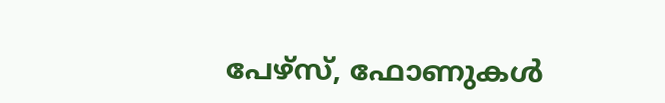പേഴ്‌സ്, ഫോണുകൾ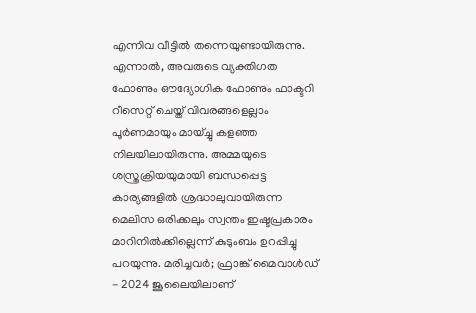എന്നിവ വീട്ടിൽ തന്നെയുണ്ടായിരുന്നു. എന്നാൽ, അവരുടെ വ്യക്തിഗത ഫോണും ഔദ്യോഗിക ഫോണും ഫാക്ടറി റീസെറ്റ് ചെയ്ത് വിവരങ്ങളെല്ലാം പൂർണമായും മായ്ച്ചു കളഞ്ഞ നിലയിലായിരുന്നു. അമ്മയുടെ ശസ്ത്രക്രിയയുമായി ബന്ധപ്പെട്ട കാര്യങ്ങളിൽ ശ്രദ്ധാലുവായിരുന്ന മെലിസ ഒരിക്കലും സ്വന്തം ഇഷ്ടപ്രകാരം മാറിനിൽക്കില്ലെന്ന് കുടുംബം ഉറപ്പിച്ചു പറയുന്നു. മരിച്ചവർ; ഫ്രാങ്ക് മൈവാൾഡ് - 2024 ജൂലൈയിലാണ്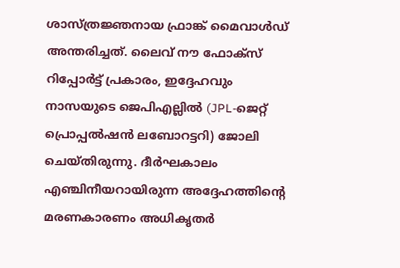ശാസ്ത്രജ്ഞനായ ഫ്രാങ്ക് മൈവാൾഡ് അന്തരിച്ചത്. ലൈവ് നൗ ഫോക്‌സ് റിപ്പോർട്ട് പ്രകാരം, ഇദ്ദേഹവും നാസയുടെ ജെപിഎല്ലിൽ (JPL-ജെറ്റ് പ്രൊപ്പൽഷൻ ലബോറട്ടറി) ജോലി ചെയ്തിരുന്നു. ദീർഘകാലം എഞ്ചിനീയറായിരുന്ന അദ്ദേഹത്തിന്റെ മരണകാരണം അധികൃതർ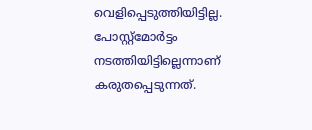വെളിപ്പെടുത്തിയിട്ടില്ല. പോസ്റ്റ്മോർട്ടം നടത്തിയിട്ടില്ലെന്നാണ് കരുതപ്പെടുന്നത്.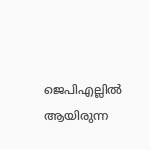ജെപിഎല്ലിൽ ആയിരുന്ന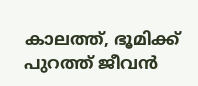കാലത്ത്, ഭൂമിക്ക് പുറത്ത് ജീവൻ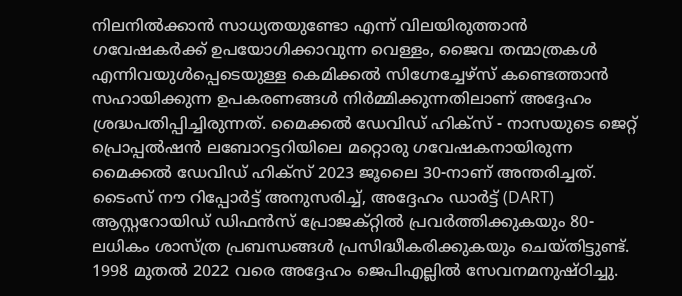നിലനിൽക്കാൻ സാധ്യതയുണ്ടോ എന്ന് വിലയിരുത്താൻ ഗവേഷകർക്ക് ഉപയോഗിക്കാവുന്ന വെള്ളം, ജൈവ തന്മാത്രകൾ എന്നിവയുൾപ്പെടെയുള്ള കെമിക്കൽ സിഗ്നേച്ചേഴ്‌സ് കണ്ടെത്താൻ സഹായിക്കുന്ന ഉപകരണങ്ങൾ നിർമ്മിക്കുന്നതിലാണ് അദ്ദേഹം ശ്രദ്ധപതിപ്പിച്ചിരുന്നത്. മൈക്കൽ ഡേവിഡ് ഹിക്‌സ് - നാസയുടെ ജെറ്റ് പ്രൊപ്പൽഷൻ ലബോറട്ടറിയിലെ മറ്റൊരു ഗവേഷകനായിരുന്ന മൈക്കൽ ഡേവിഡ് ഹിക്‌സ് 2023 ജൂലൈ 30-നാണ് അന്തരിച്ചത്. ടൈംസ് നൗ റിപ്പോർട്ട് അനുസരിച്ച്, അദ്ദേഹം ഡാർട്ട് (DART) ആസ്റ്ററോയിഡ് ഡിഫൻസ് പ്രോജക്റ്റിൽ പ്രവർത്തിക്കുകയും 80-ലധികം ശാസ്ത്ര പ്രബന്ധങ്ങൾ പ്രസിദ്ധീകരിക്കുകയും ചെയ്തിട്ടുണ്ട്. 1998 മുതൽ 2022 വരെ അദ്ദേഹം ജെപിഎല്ലിൽ സേവനമനുഷ്ഠിച്ചു.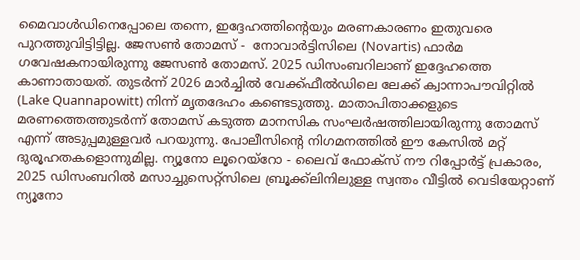മൈവാൾഡിനെപ്പോലെ തന്നെ, ഇദ്ദേഹത്തിന്റെയും മരണകാരണം ഇതുവരെ പുറത്തുവിട്ടിട്ടില്ല. ജേസൺ തോമസ് -  നോവാർട്ടിസിലെ (Novartis) ഫാർമ ഗവേഷകനായിരുന്നു ജേസൺ തോമസ്. 2025 ഡിസംബറിലാണ് ഇദ്ദേഹത്തെ കാണാതായത്. തുടർന്ന് 2026 മാർച്ചിൽ വേക്ക്ഫീൽഡിലെ ലേക്ക് ക്വാന്നാപൗവിറ്റിൽ (Lake Quannapowitt) നിന്ന് മൃതദേഹം കണ്ടെടുത്തു. മാതാപിതാക്കളുടെ മരണത്തെത്തുടർന്ന് തോമസ് കടുത്ത മാനസിക സംഘർഷത്തിലായിരുന്നു തോമസ് എന്ന് അടുപ്പമുള്ളവർ പറയുന്നു. പോലീസിന്റെ നിഗമനത്തിൽ ഈ കേസിൽ മറ്റ് ദുരൂഹതകളൊന്നുമില്ല. ന്യൂനോ ലൂറെയ്റോ - ലൈവ് ഫോക്‌സ് നൗ റിപ്പോർട്ട് പ്രകാരം, 2025 ഡിസംബറിൽ മസാച്ചുസെറ്റ്സിലെ ബ്രൂക്ക്‌ലിനിലുള്ള സ്വന്തം വീട്ടിൽ വെടിയേറ്റാണ് ന്യൂനോ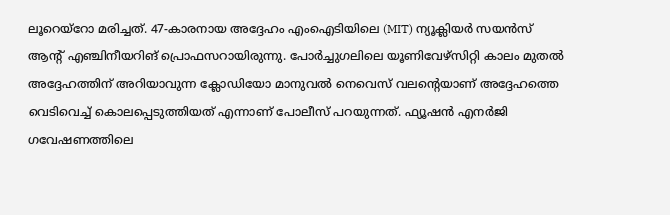ലൂറെയ്റോ മരിച്ചത്. 47-കാരനായ അദ്ദേഹം എംഐടിയിലെ (MIT) ന്യൂക്ലിയർ സയൻസ് ആന്റ് എഞ്ചിനീയറിങ് പ്രൊഫസറായിരുന്നു. പോർച്ചുഗലിലെ യൂണിവേഴ്സിറ്റി കാലം മുതൽ അദ്ദേഹത്തിന് അറിയാവുന്ന ക്ലോഡിയോ മാനുവൽ നെവെസ് വലന്റെയാണ് അദ്ദേഹത്തെ വെടിവെച്ച് കൊലപ്പെടുത്തിയത് എന്നാണ് പോലീസ് പറയുന്നത്. ഫ്യൂഷൻ എനർജി ഗവേഷണത്തിലെ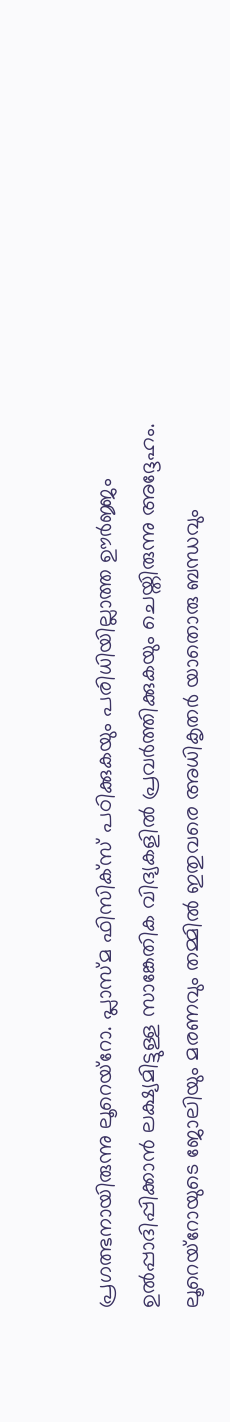പ്രഗത്ഭനായിരുന്നു ലൂറെയ്റോ. പ്ലാസ്മ ഫിസിക്‌സ് പഠിക്കുകയും പരിധിയില്ലാത്ത ഊർജ്ജം ഉൽപ്പാദിപ്പിക്കാൻ ലക്ഷ്യമിട്ടുള്ള സാങ്കേതിക വിദ്യകളിൽ പ്രവർത്തിക്കുകയും ചെയ്തിരുന്നു അദ്ദേഹം. ലൂറെയ്റോയുടെ ജോലിയും മരണവും തമ്മിൽ ഇതുവരെ അധികൃതർ യാതൊരു ബന്ധവും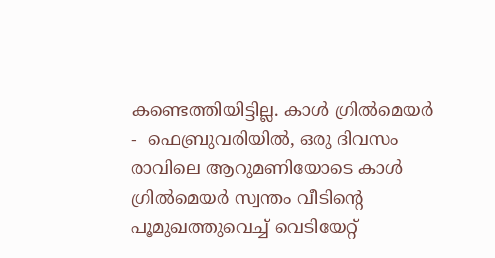കണ്ടെത്തിയിട്ടില്ല. കാൾ ഗ്രിൽമെയർ -  ഫെബ്രുവരിയിൽ, ഒരു ദിവസം രാവിലെ ആറുമണിയോടെ കാൾ ഗ്രിൽമെയർ സ്വന്തം വീടിന്റെ പൂമുഖത്തുവെച്ച് വെടിയേറ്റ്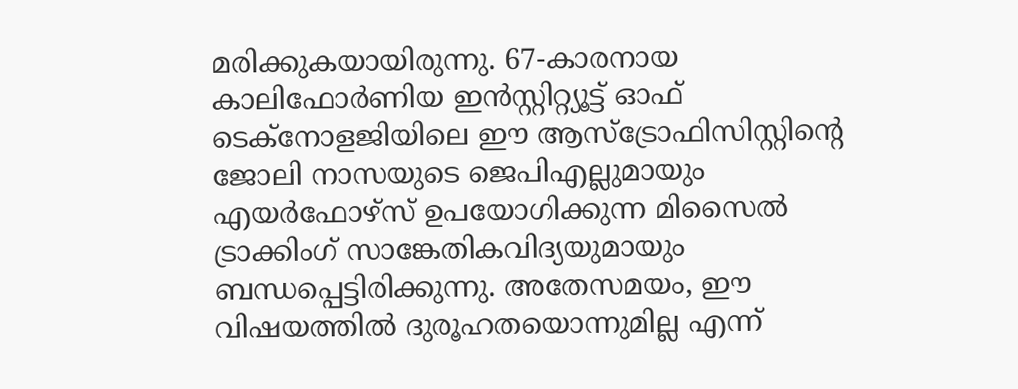മരിക്കുകയായിരുന്നു. 67-കാരനായ കാലിഫോർണിയ ഇൻസ്റ്റിറ്റ്യൂട്ട് ഓഫ് ടെക്‌നോളജിയിലെ ഈ ആസ്‌ട്രോഫിസിസ്റ്റിന്റെ ജോലി നാസയുടെ ജെപിഎല്ലുമായും എയർഫോഴ്‌സ് ഉപയോഗിക്കുന്ന മിസൈൽ ട്രാക്കിംഗ് സാങ്കേതികവിദ്യയുമായും ബന്ധപ്പെട്ടിരിക്കുന്നു. അതേസമയം, ഈ വിഷയത്തിൽ ദുരൂഹതയൊന്നുമില്ല എന്ന്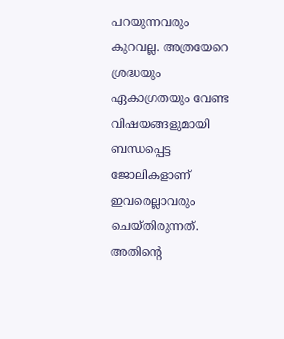പറയുന്നവരും കുറവല്ല. അത്രയേറെ ശ്രദ്ധയും ഏകാഗ്രതയും വേണ്ട വിഷയങ്ങളുമായി ബന്ധപ്പെട്ട ജോലികളാണ് ഇവരെല്ലാവരും ചെയ്തിരുന്നത്. അതിന്റെ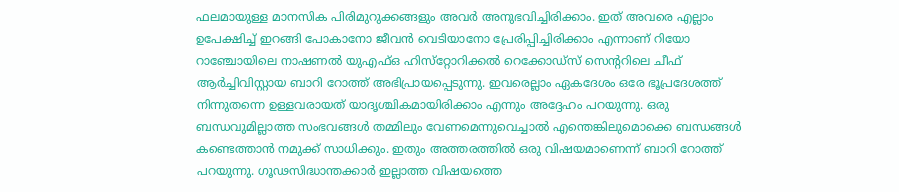ഫലമായുള്ള മാനസിക പിരിമുറുക്കങ്ങളും അവർ അനുഭവിച്ചിരിക്കാം. ഇത് അവരെ എല്ലാം ഉപേക്ഷിച്ച് ഇറങ്ങി പോകാനോ ജീവൻ വെടിയാനോ പ്രേരിപ്പിച്ചിരിക്കാം എന്നാണ് റിയോ റാഞ്ചോയിലെ നാഷണൽ യുഎഫ്ഒ ഹിസ്‌റ്റോറിക്കൽ റെക്കോഡ്‌സ് സെന്ററിലെ ചീഫ് ആർച്ചിവിസ്റ്റായ ബാറി റോത്ത് അഭിപ്രായപ്പെടുന്നു. ഇവരെല്ലാം ഏകദേശം ഒരേ ഭൂപ്രദേശത്ത് നിന്നുതന്നെ ഉള്ളവരായത് യാദൃശ്ചികമായിരിക്കാം എന്നും അദ്ദേഹം പറയുന്നു. ഒരു ബന്ധവുമില്ലാത്ത സംഭവങ്ങൾ തമ്മിലും വേണമെന്നുവെച്ചാൽ എന്തെങ്കിലുമൊക്കെ ബന്ധങ്ങൾ കണ്ടെത്താൻ നമുക്ക് സാധിക്കും. ഇതും അത്തരത്തിൽ ഒരു വിഷയമാണെന്ന്‌ ബാറി റോത്ത് പറയുന്നു. ഗൂഢസിദ്ധാന്തക്കാർ ഇല്ലാത്ത വിഷയത്തെ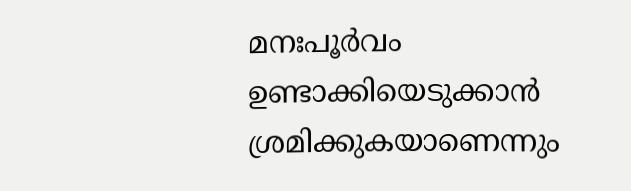മനഃപൂർവം ഉണ്ടാക്കിയെടുക്കാൻ ശ്രമിക്കുകയാണെന്നും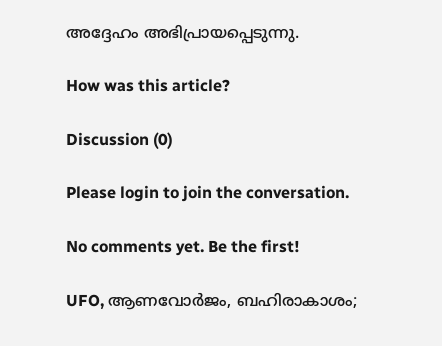അദ്ദേഹം അഭിപ്രായപ്പെടുന്നു.

How was this article?

Discussion (0)

Please login to join the conversation.

No comments yet. Be the first!

UFO, ആണവോർജം, ബഹിരാകാശം;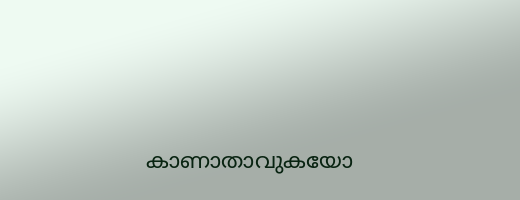കാണാതാവുകയോ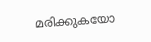മരിക്കുകയോ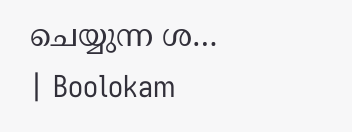ചെയ്യുന്ന ശ… | Boolokam